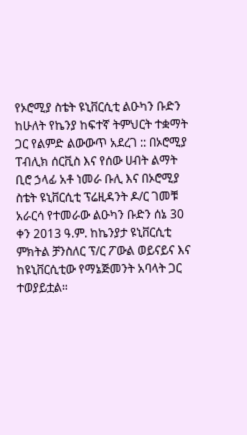የኦሮሚያ ስቴት ዩኒቨርሲቲ ልዑካን ቡድን ከሁለት የኬንያ ከፍተኛ ትምህርት ተቋማት ጋር የልምድ ልውውጥ አደረገ :: በኦሮሚያ ፐብሊክ ሰርቪስ እና የሰው ሀብት ልማት ቢሮ ኃላፊ አቶ ነመራ ቡሊ እና በኦሮሚያ ስቴት ዩኒቨርሲቲ ፕሬዚዳንት ዶ/ር ገመቹ አራርሳ የተመራው ልዑካን ቡድን ሰኔ 30 ቀን 2013 ዓ.ም. ከኬንያታ ዩኒቨርሲቲ ምክትል ቻንስለር ፕ/ር ፖውል ወይናይና እና ከዩኒቨርሲቲው የማኔጅመንት አባላት ጋር ተወያይቷል።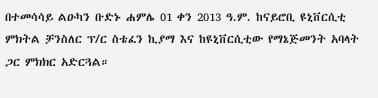በተመሳሳይ ልዑካን ቡድኑ ሐምሌ 01 ቀን 2013 ዓ.ም. ከናይሮቢ ዩኒቨርሲቲ ምክትል ቻንስለር ፕ/ር ስቴፈን ኪያማ እና ከዩኒቨርሲቲው የማኔጅመንት አባላት ጋር ምክክር አድርጓል።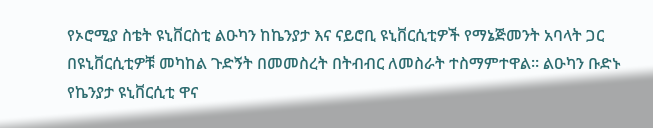የኦሮሚያ ስቴት ዩኒቨርስቲ ልዑካን ከኬንያታ እና ናይሮቢ ዩኒቨርሲቲዎች የማኔጅመንት አባላት ጋር በዩኒቨርሲቲዎቹ መካከል ጉድኝት በመመስረት በትብብር ለመስራት ተስማምተዋል። ልዑካን ቡድኑ የኬንያታ ዩኒቨርሲቲ ዋና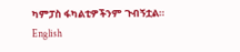ካምፓስ ፋካልቲዎችንም ጉብኝቷል።
English